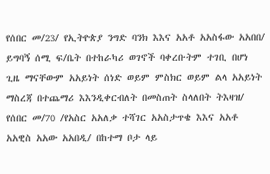የሰበር መ/23/ የኢትዮጵያ ንግድ ባንክ እእና አአቶ አአስፋው አአበበ/ ይግባኝ ሰሚ ፍ/ቤት በተከራካሪ ወገኖች ባቀረቡትም ተገቢ በሆነ ጊዜ ማናቸውም አአይነት ሰነድ ወይም ምስክር ወይም ልላ አአይነት ማስረጃ በተጨማሪ እእንዲቀርብለት በመስጠት ስላለበት ትእዛዝ/
የሰበር መ/70 /የአስር አአለቃ ተሻገር አአስታጥቄ እእና አአቶ አአዊስ አአው አአበዲ/ በከተማ ቦታ ላይ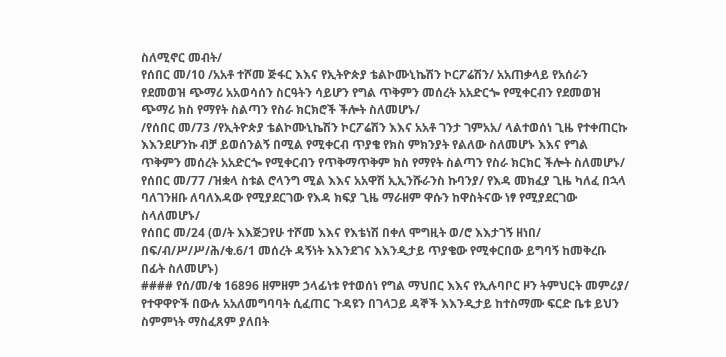ስለሚኖር መብት/
የሰበር መ/10 /አአቶ ተሾመ ጅፋር እእና የኢትዮጵያ ቴልኮሙኒኬሽን ኮርፖሬሽን/ አአጠቃላይ የአሰራን የደመወዝ ጭማሪ አአወሳሰን ስርዓትን ሳይሆን የግል ጥቅምን መሰረት አአድርጐ የሚቀርብን የደመወዝ ጭማሪ ክስ የማየት ስልጣን የስራ ክርክሮች ችሎት ስለመሆኑ/
/የሰበር መ/73 /የኢትዮጵያ ቴልኮሙኒኬሽን ኮርፖሬሽን እእና አአቶ ገንታ ገምአአ/ ላልተወሰነ ጊዜ የተቀጠርኩ እእንደሆንኩ ብቻ ይወሰንልኝ በሚል የሚቀርብ ጥያቄ የክስ ምክንያት የልለው ስለመሆኑ እእና የግል ጥቅምን መሰረት አአድርጐ የሚቀርብን የጥቅማጥቅም ክስ የማየት ስልጣን የስራ ክርክር ችሎት ስለመሆኑ/
የሰበር መ/77 /ዝቋላ ስቱል ሮላንግ ሚል እእና አአዋሽ ኢኢንሹራንስ ኩባንያ/ የእዳ መክፈያ ጊዜ ካለፈ በኋላ ባለገንዘቡ ለባለእዳው የሚያደርገው የእዳ ክፍያ ጊዜ ማራዘም ዋሱን ከዋስትናው ነፃ የሚያደርገው ስላለመሆኑ/
የሰበር መ/24 (ወ/ት እእጅጋየሁ ተሾመ እእና የእቴነሽ በቀለ ሞግዚት ወ/ሮ እእታገኝ ዘነበ/ በፍ/ብ/ሥ/ሥ/ሕ/ቁ.6/1 መሰረት ዳኝነት እእንደገና እእንዲታይ ጥያቄው የሚቀርበው ይግባኝ ከመቅረቡ በፊት ስለመሆኑ)
#### የሰ/መ/ቁ 16896 ዘምዘም ኃላፊነቱ የተወሰነ የግል ማህበር እእና የኢሉባቦር ዞን ትምህርት መምሪያ/ የተዋዋዮች በውሉ አአለመግባባት ሲፈጠር ጉዳዩን በገላጋይ ዳኞች እእንዲታይ ከተስማሙ ፍርድ ቤቱ ይህን ስምምነት ማስፈጸም ያለበት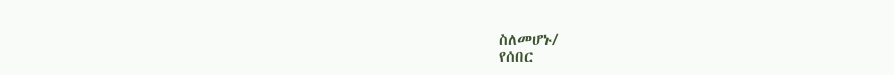ስለመሆኑ/
የሰበር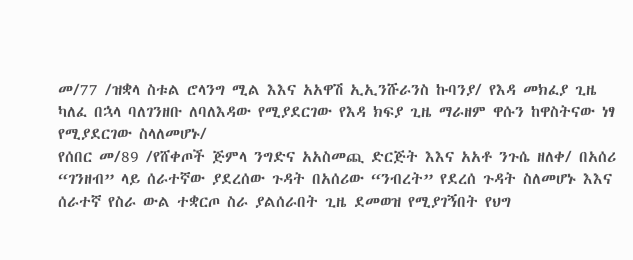መ/77 /ዝቋላ ስቱል ሮላንግ ሚል እእና አአዋሽ ኢኢንሹራንስ ኩባንያ/ የእዳ መክፈያ ጊዜ ካለፈ በኋላ ባለገንዘቡ ለባለእዳው የሚያደርገው የእዳ ክፍያ ጊዜ ማራዘም ዋሱን ከዋስትናው ነፃ የሚያደርገው ስላለመሆኑ/
የሰበር መ/89 /የሸቀጦች ጅምላ ንግድና አአስመጪ ድርጅት እእና አአቶ ንጉሴ ዘለቀ/ በአሰሪ “ገንዘብ” ላይ ሰራተኛው ያደረሰው ጉዳት በአሰሪው “ንብረት” የደረሰ ጉዳት ስለመሆኑ እእና ሰራተኛ የስራ ውል ተቋርጦ ስራ ያልሰራበት ጊዜ ደመወዝ የሚያገኝበት የህግ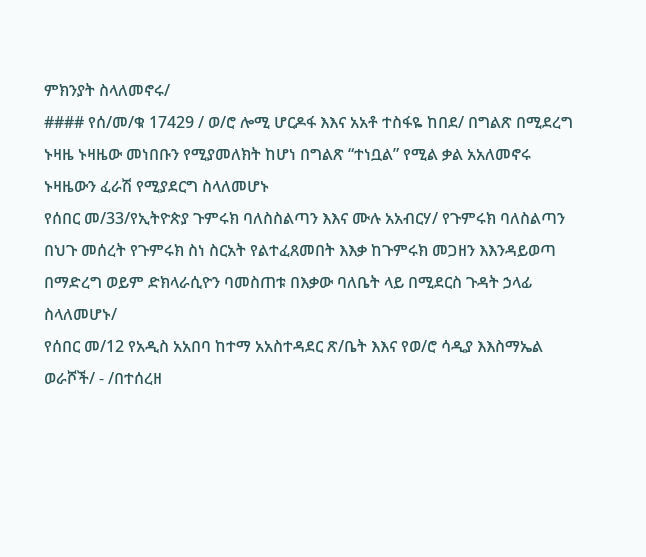ምክንያት ስላለመኖሩ/
#### የሰ/መ/ቁ 17429 / ወ/ሮ ሎሚ ሆርዶፋ እእና አአቶ ተስፋዬ ከበደ/ በግልጽ በሚደረግ ኑዛዜ ኑዛዜው መነበቡን የሚያመለክት ከሆነ በግልጽ “ተነቧል” የሚል ቃል አአለመኖሩ ኑዛዜውን ፈራሽ የሚያደርግ ስላለመሆኑ
የሰበር መ/33/የኢትዮጵያ ጉምሩክ ባለስስልጣን እእና ሙሉ አአብርሃ/ የጉምሩክ ባለስልጣን በህጉ መሰረት የጉምሩክ ስነ ስርአት የልተፈጸመበት እእቃ ከጉምሩክ መጋዘን እእንዳይወጣ በማድረግ ወይም ድክላራሲዮን ባመስጠቱ በእቃው ባለቤት ላይ በሚደርስ ጉዳት ኃላፊ ስላለመሆኑ/
የሰበር መ/12 የአዲስ አአበባ ከተማ አአስተዳደር ጽ/ቤት እእና የወ/ሮ ሳዲያ እእስማኤል ወራሾች/ - /በተሰረዘ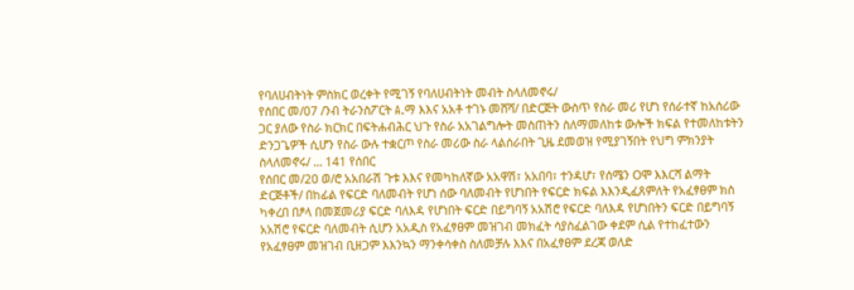የባለሀብትነት ምስክር ወረቀት የሚገኝ የባለሀብትነት መብት ስላለመኖሩ/
የሰበር መ/07 /ንብ ትራንስፖርት A.ማ እእና አአቶ ተገኑ መሸሻ/ በድርጅት ውስጥ የስራ መሪ የሆነ የሰራተኛ ከአሰሪው ጋር ያለው የስራ ክርክር በፍትሐብሕር ህጉ የስራ አአገልግሎት መስጠትን ስለማመለከቱ ውሎች ክፍል የተመለከቱትን ድንጋጌዎች ሲሆን የስራ ውሉ ተቋርጦ የስራ መሪው ስራ ላልሰራበት ጊዜ ደመወዝ የሚያገኝበት የህግ ምክንያት ስላለመኖሩ/ ... 141 የሰበር
የሰበር መ/20 ወ/ሮ አአበራሽ ጉቱ እእና የመካከለኛው አአዋሽ፣ አአበባ፣ ተንዳሆ፣ የሰሜን Oሞ እእርሻ ልማት ድርጅቶች/ በከፊል የፍርድ ባለመብት የሆነ ሰው ባለመብት የሆነበት የፍርድ ክፍል እእንዲፈጸምለት የአፈፃፀም ክስ ካቀረበ በፆላ በመጀመሪያ ፍርድ ባለእዳ የሆነበት ፍርድ በይግባኝ አአሽሮ የፍርድ ባለእዳ የሆነበትን ፍርድ በይግባኝ አአሽሮ የፍርድ ባለመብት ሲሆን አአዲስ የአፈፃፀም መዝገብ መክፈት ሳያስፈልገው ቀደም ሲል የተከፈተውን የአፈፃፀም መዝገብ ቢዘጋም እእንኳን ማንቀሳቀስ ስለመቻሉ እእና በአፈፃፀም ደረጃ ወለድ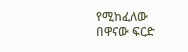የሚከፈለው በዋናው ፍርድ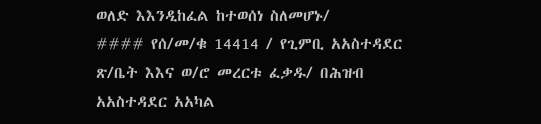ወለድ እእንዲከፈል ከተወሰነ ስለመሆኑ/
#### የሰ/መ/ቁ 14414 / የጊምቢ አአስተዳደር ጽ/ቤት እእና ወ/ሮ መረርቱ ፈቃዱ/ በሕዝብ አአስተዳደር አአካል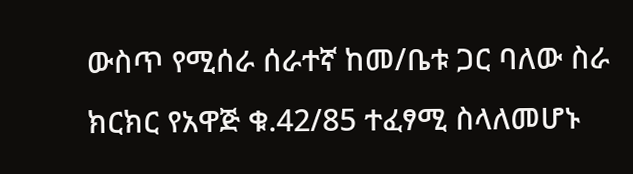ውስጥ የሚሰራ ሰራተኛ ከመ/ቤቱ ጋር ባለው ስራ ክርክር የአዋጅ ቁ.42/85 ተፈፃሚ ስላለመሆኑ